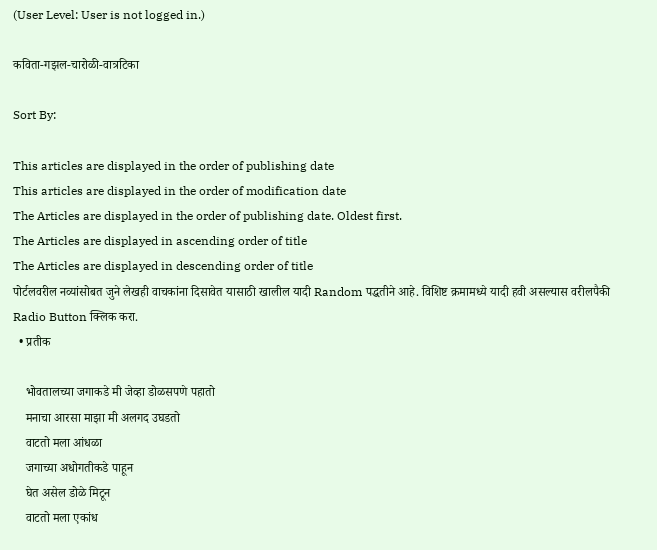(User Level: User is not logged in.)

कविता-गझल-चारोळी-वात्रटिका

Sort By:

This articles are displayed in the order of publishing date
This articles are displayed in the order of modification date
The Articles are displayed in the order of publishing date. Oldest first.
The Articles are displayed in ascending order of title
The Articles are displayed in descending order of title
पोर्टलवरील नव्यांसोबत जुने लेखही वाचकांना दिसावेत यासाठी खालील यादी Random पद्धतीने आहे. विशिष्ट क्रमामध्ये यादी हवी असल्यास वरीलपैकी Radio Button क्लिक करा.
  • प्रतीक

    भोवतालच्या जगाकडे मी जेव्हा डोळसपणे पहातो
    मनाचा आरसा माझा मी अलगद उघडतो
    वाटतो मला आंधळा
    जगाच्या अधोगतीकडे पाहून
    घेत असेल डोळे मिटून
    वाटतो मला एकांध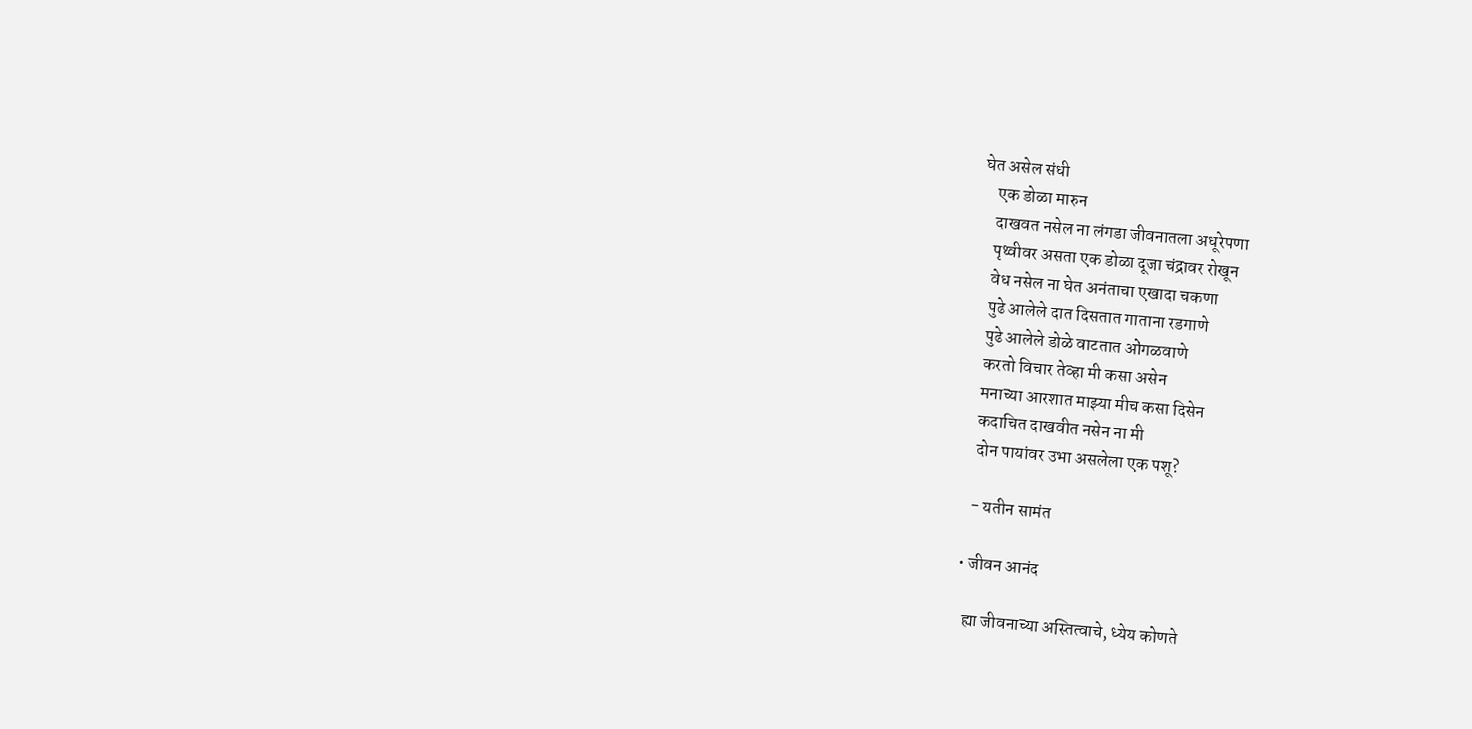घेत असेल संधी
    एक डोळा मारुन
    दाखवत नसेल ना लंगडा जीवनातला अधूरेपणा
    पृथ्वीवर असता एक डोळा दूजा चंद्रावर रोखून
    वेध नसेल ना घेत अनंताचा एखादा चकणा
    पुढे आलेले दात दिसतात गाताना रडगाणे
    पुढे आलेले डोळे वाटतात ओंगळवाणे
    करतो विचार तेव्हा मी कसा असेन
    मनाच्या आरशात माझ्या मीच कसा दिसेन
    कदाचित दाखवीत नसेन ना मी
    दोन पायांवर उभा असलेला एक पशू?

    - यतीन सामंत

  • जीवन आनंद

    ह्या जीवनाच्या अस्तित्वाचे, ध्येय कोणते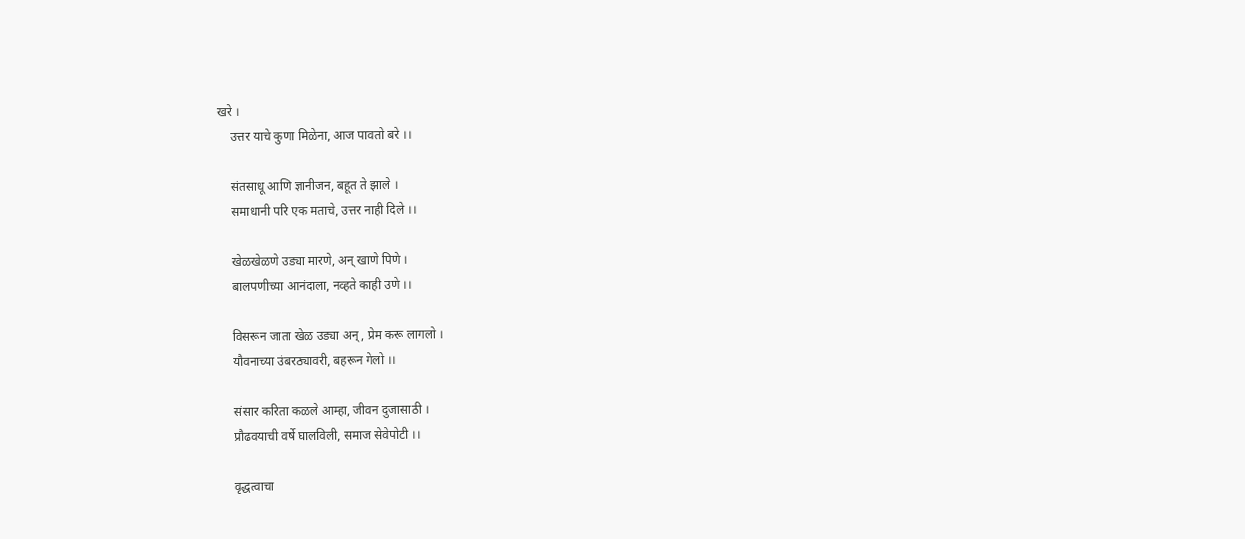खरे ।
    उत्तर याचे कुणा मिळेना, आज पावतो बरे ।।

    संतसाधू आणि ज्ञानीजन, बहूत ते झाले ।
    समाधानी परि एक मताचे, उत्तर नाही दिले ।।

    खेळखेळणे उड्या मारणे, अन् खाणे पिणे ।
    बालपणीच्या आनंदाला, नव्हते काही उणे ।।

    विसरून जाता खेळ उड्या अन् , प्रेम करू लागलो ।
    यौवनाच्या उंबरठ्यावरी, बहरून गेलो ।।

    संसार करिता कळले आम्हा, जीवन दुजासाठी ।
    प्रौढवयाची वर्षे घालविली, समाज सेवेपोटी ।।

    वृद्धत्वाचा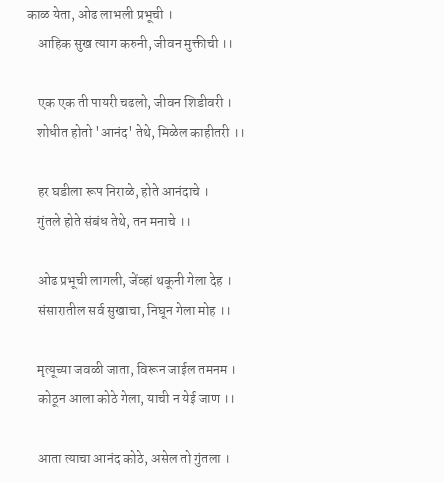काळ येता, ओढ लाभली प्रभूची ।
    आहिक सुख त्याग करुनी, जीवन मुक्तीची ।।

    एक एक ती पायरी चढलो, जीवन शिडीवरी ।
    शोधीत होतो 'आनंद' तेथे, मिळेल काहीतरी ।।

    हर घडीला रूप निराळे, होते आनंदाचे ।
    गुंतले होते संबंध तेथे, तन मनाचे ।।

    ओढ प्रभूची लागली, जेंव्हां थकूनी गेला देह ।
    संसारातील सर्व सुखाचा, निघून गेला मोह ।।

    मृत्यूच्या जवळी जाता, विरून जाईल तमनम ।
    कोठून आला कोठे गेला, याची न येई जाण ।।

    आता त्याचा आनंद कोठे, असेल तो गुंतला ।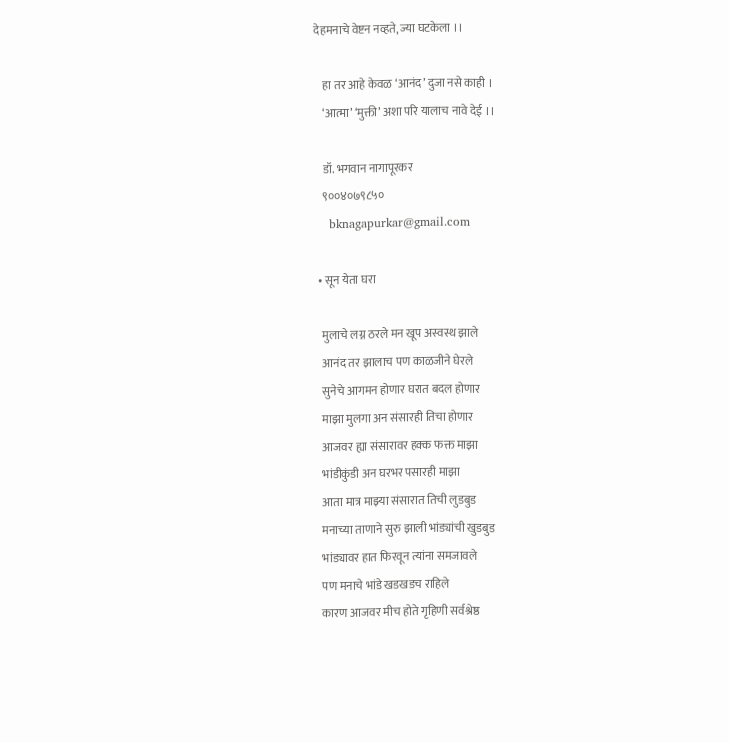देहमनाचे वेष्टन नव्हते, ज्या घटकेला ।।

    हा तर आहे केवळ ‘आनंद’ दुजा नसे काही ।
    ‘आत्मा’ ‘मुक्ती’ अशा परि यालाच नावे देई ।।

    डॉ. भगवान नागापूरकर
    ९००४०७९८५०
    bknagapurkar@gmail.com

  • सून येता घरा

    मुलाचे लग्न ठरले मन खूप अस्वस्थ झाले
    आनंद तर झालाच पण काळजीने घेरले
    सुनेचे आगमन होणार घरात बदल होणार
    माझा मुलगा अन संसारही तिचा होणार
    आजवर ह्या संसारावर हक्क फक्त माझा
    भांडीकुंडी अन घरभर पसारही माझा
    आता मात्र माझ्या संसारात तिची लुडबुड
    मनाच्या ताणाने सुरु झाली भांड्यांची खुडबुड
    भांड्यावर हात फिरवून त्यांना समजावले
    पण मनाचे भांडे खडखडच राहिले
    कारण आजवर मीच होते गृहिणी सर्वश्रेष्ठ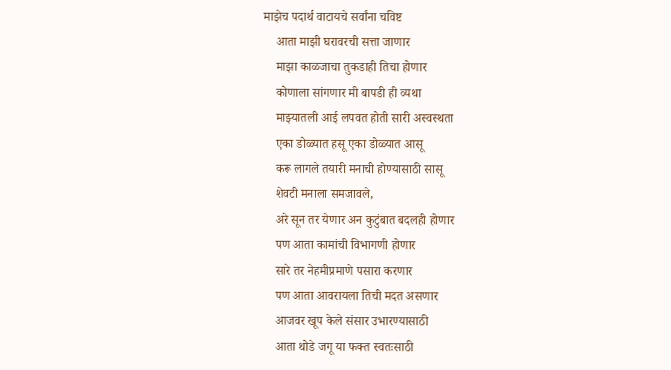माझेच पदार्थ वाटायचे सर्वांना चविष्ट
    आता माझी घरावरची सत्ता जाणार
    माझा काळजाचा तुकडाही तिचा होणार
    कोणाला सांगणार मी बापडी ही व्यथा
    माझ्यातली आई लपवत होती सारी अस्वस्थता
    एका डोळ्यात हसू एका डोळ्यात आसू
    करू लागले तयारी मनाची होण्यासाठी सासू
    शेवटी मनाला समजावले,
    अरे सून तर येणार अन कुटुंबात बदलही होणार
    पण आता कामांची विभागणी होणार
    सारे तर नेहमीप्रमाणे पसारा करणार
    पण आता आवरायला तिची मदत असणार
    आजवर खूप केले संसार उभारण्यासाठी
    आता थोडे जगू या फक्त स्वतःसाठी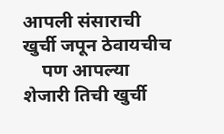आपली संसाराची खुर्ची जपून ठेवायचीच
    पण आपल्या शेजारी तिची खुर्ची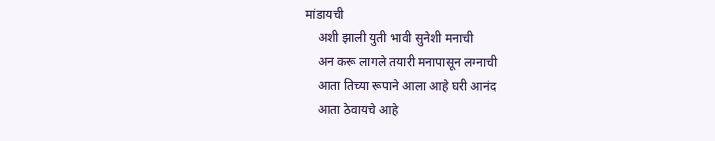मांडायची
    अशी झाली युती भावी सुनेशी मनाची
    अन करू लागले तयारी मनापासून लग्नाची
    आता तिच्या रूपाने आला आहे घरी आनंद
    आता ठेवायचे आहे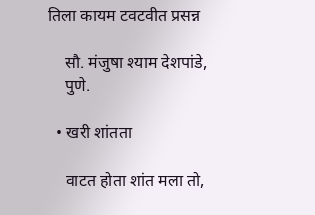तिला कायम टवटवीत प्रसन्न

    सौ. मंजुषा श्याम देशपांडे,
    पुणे.

  • खरी शांतता

    वाटत होता शांत मला तो,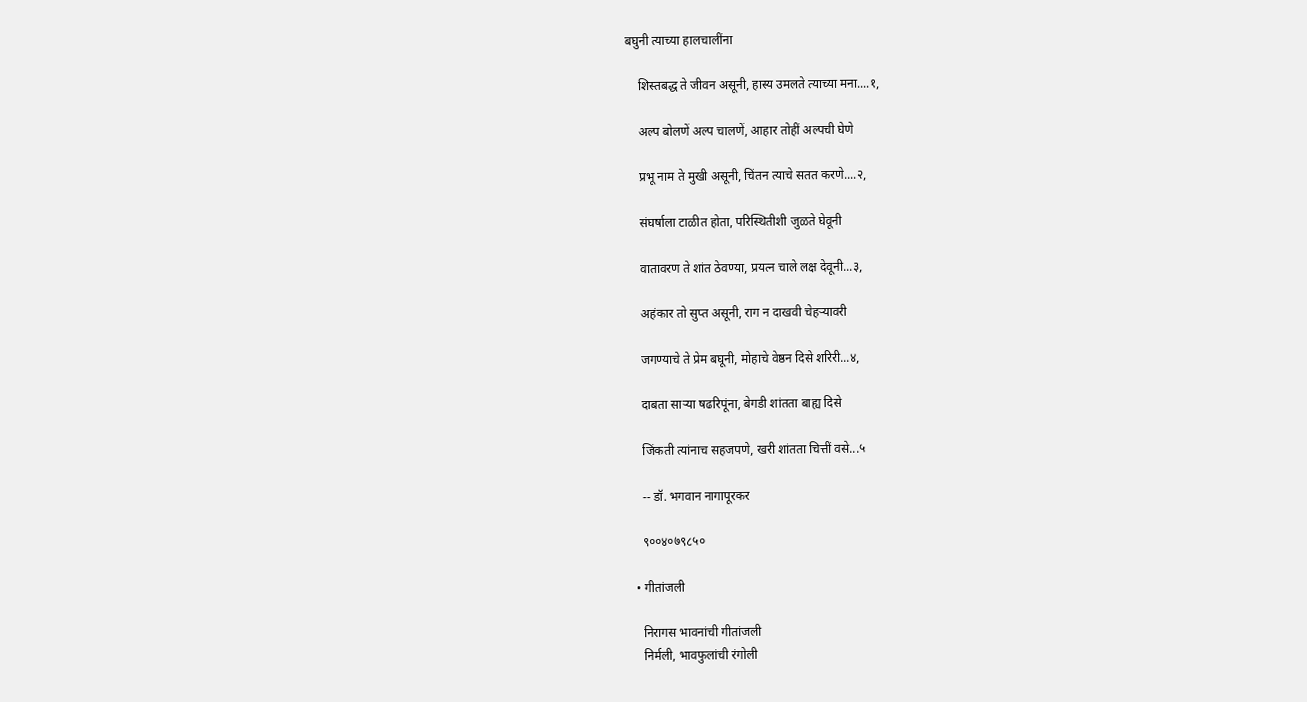बघुनी त्याच्या हालचालींना

    शिस्तबद्ध ते जीवन असूनी, हास्य उमलते त्याच्या मना....१,

    अल्प बोलणें अल्प चालणें, आहार तोहीं अल्पची घेणे

    प्रभू नाम ते मुखी असूनी, चिंतन त्याचे सतत करणे....२,

    संघर्षाला टाळीत होता, परिस्थितीशी जुळते घेवूनी

    वातावरण ते शांत ठेवण्या, प्रयत्न चाले लक्ष देवूनी...३,

    अहंकार तो सुप्त असूनी, राग न दाखवी चेहऱ्यावरी

    जगण्याचे ते प्रेम बघूनी, मोहाचे वेष्ठन दिसे शरिरी...४,

    दाबता साऱ्या षढरिपूंना, बेगडी शांतता बाह्य दिसे

    जिंकती त्यांनाच सहजपणे, खरी शांतता चित्तीं वसे...५

    -- डॉ. भगवान नागापूरकर

    ९००४०७९८५०

  • गीतांजली

    निरागस भावनांची गीतांजली
    निर्मली, भावफुलांची रंगोली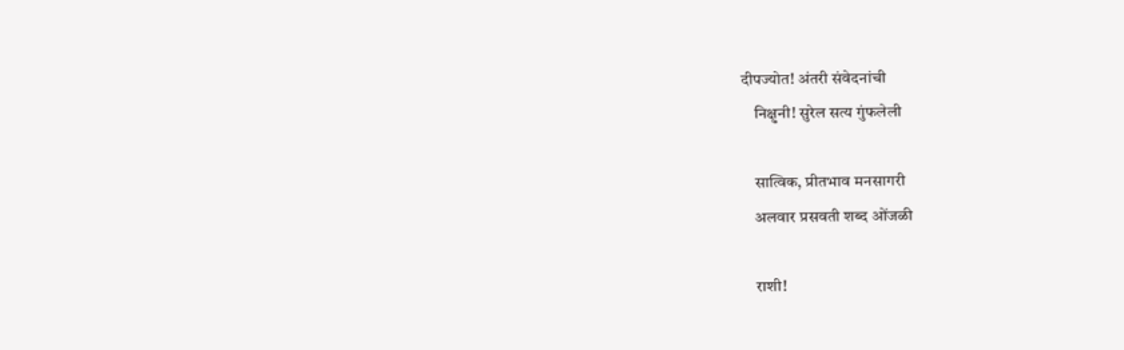दीपज्योत! अंतरी संवेदनांची
    निक्षुनी! सुरेल सत्य गुंफलेली

    सात्विक, प्रीतभाव मनसागरी
    अलवार प्रसवती शब्द ओंजळी

    राशी!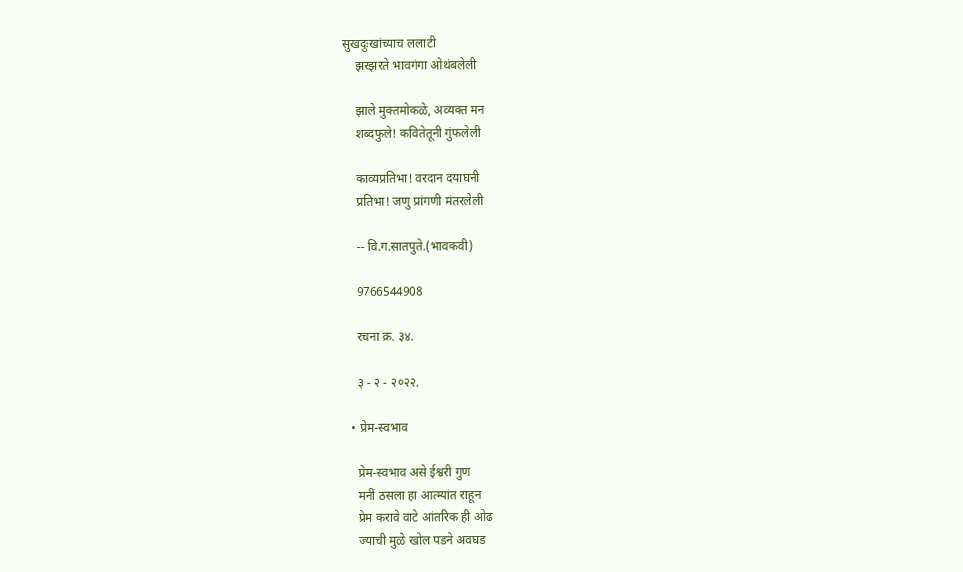सुखदुःखांच्याच ललाटी
    झरझरते भावगंगा ओथंबलेली

    झाले मुक्तमोकळे, अव्यक्त मन
    शब्दफुले! कवितेतूनी गुंफलेली

    काव्यप्रतिभा! वरदान दयाघनी
    प्रतिभा! जणु प्रांगणी मंतरलेली

    -- वि.ग.सातपुते.(भावकवी)

    9766544908

    रचना क्र. ३४.

    ३ - २ - २०२२.

  • प्रेम-स्वभाव

    प्रेम-स्वभाव असे ईश्वरी गुण
    मनीं ठसला हा आत्म्यांत राहून
    प्रेम करावे वाटे आंतरिक ही ओढ
    ज्याची मुळे खोल पडने अवघड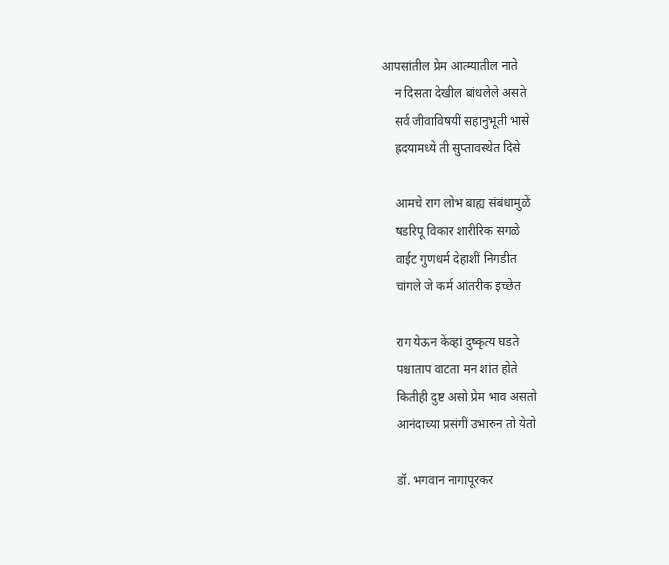आपसांतील प्रेम आत्म्यातील नाते
    न दिसता देखील बांधलेले असते
    सर्व जीवाविषयीं सहानुभूती भासे
    ह्रदयामध्ये ती सुप्तावस्थेत दिसे

    आमचे राग लोभ बाह्य संबंधामुळें
    षडरिपू विकार शारीरिक सगळे
    वाईट गुणधर्म देहाशीं निगडीत
    चांगले जे कर्म आंतरीक इच्छेत

    राग येऊन केंव्हां दुष्कृत्य घडते
    पश्चाताप वाटता मन शांत होते
    कितीही दुष्ट असो प्रेम भाव असतो
    आनंदाच्या प्रसंगीं उभारुन तो येतो

    डॉ. भगवान नागापूरकर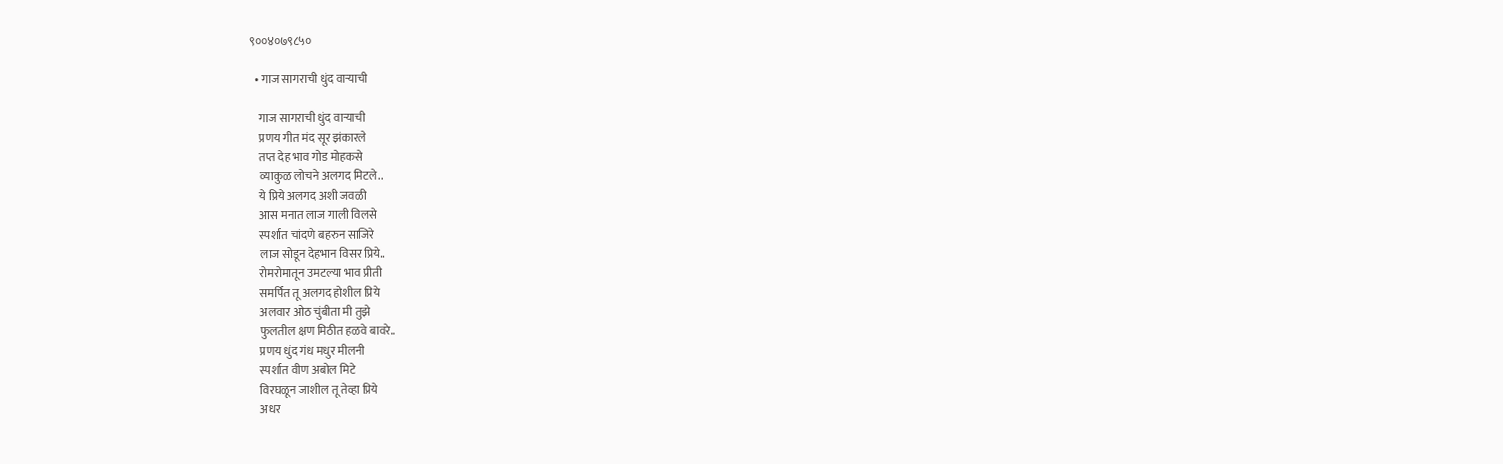९००४०७९८५०

  • गाज सागराची धुंद वाऱ्याची

    गाज सागराची धुंद वाऱ्याची
    प्रणय गीत मंद सूर झंकारले
    तप्त देह भाव गोड मोहकसे
    व्याकुळ लोचने अलगद मिटले..
    ये प्रिये अलगद अशी जवळी
    आस मनात लाज गाली विलसे
    स्पर्शात चांदणे बहरुन साजिरे
    लाज सोडून देहभान विसर प्रिये..
    रोमरोमातून उमटल्या भाव प्रीती
    समर्पित तू अलगद होशील प्रिये
    अलवार ओठ चुंबीता मी तुझे
    फुलतील क्षण मिठीत हळवे बावरे..
    प्रणय धुंद गंध मधुर मीलनी
    स्पर्शात वीण अबोल मिटे
    विरघळून जाशील तू तेव्हा प्रिये
    अधर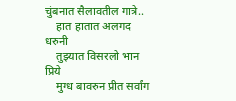चुंबनात सैलावतील गात्रे..
    हात हातात अलगद धरुनी
    तुझ्यात विसरलो भान प्रिये
    मुग्ध बावरुन प्रीत सर्वांग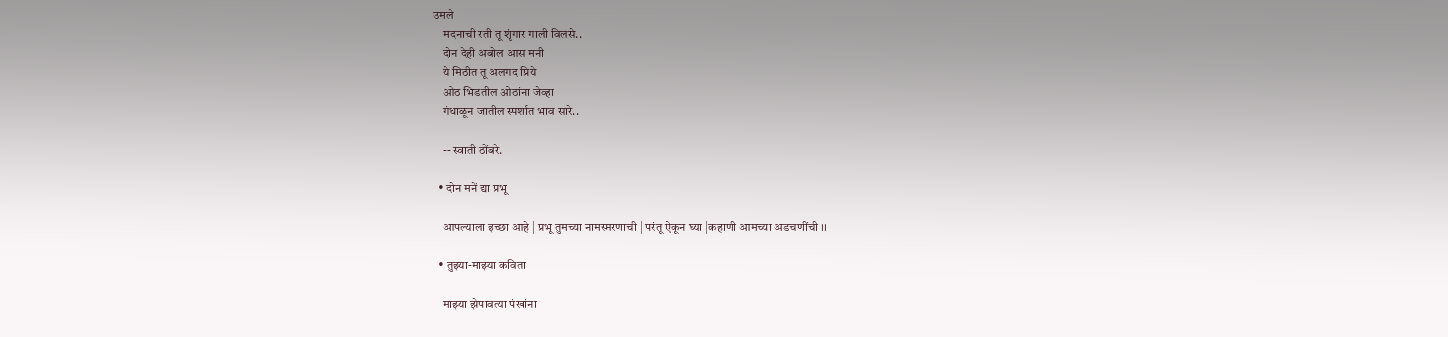उमले
    मदनाची रती तू शृंगार गाली विलसे..
    दोन देही अबोल आस मनी
    ये मिठीत तू अलगद प्रिये
    ओठ भिडतील ओठांना जेव्हा
    गंधाळून जातील स्पर्शात भाव सारे..

    -- स्वाती ठोंबरे.

  • दोन मनें द्या प्रभू

    आपल्याला इच्छा आहे | प्रभू तुमच्या नामस्मरणाची | परंतू ऐकून घ्या |कहाणी आमच्या अडचणींची ।।

  • तुझ्या-माझ्या कविता

    माझ्या झेपावत्या पंखांना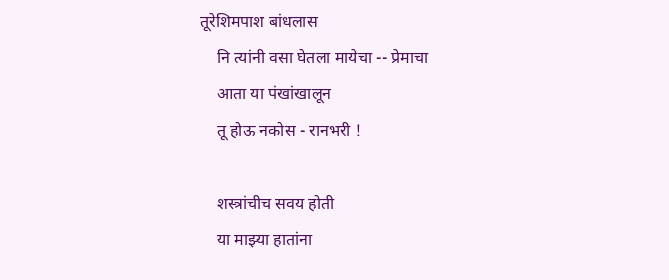तूरेशिमपाश बांधलास
    नि त्यांनी वसा घेतला मायेचा -- प्रेमाचा
    आता या पंखांखालून
    तू होऊ नकोस - रानभरी !

    शस्त्रांचीच सवय होती
    या माझ्या हातांना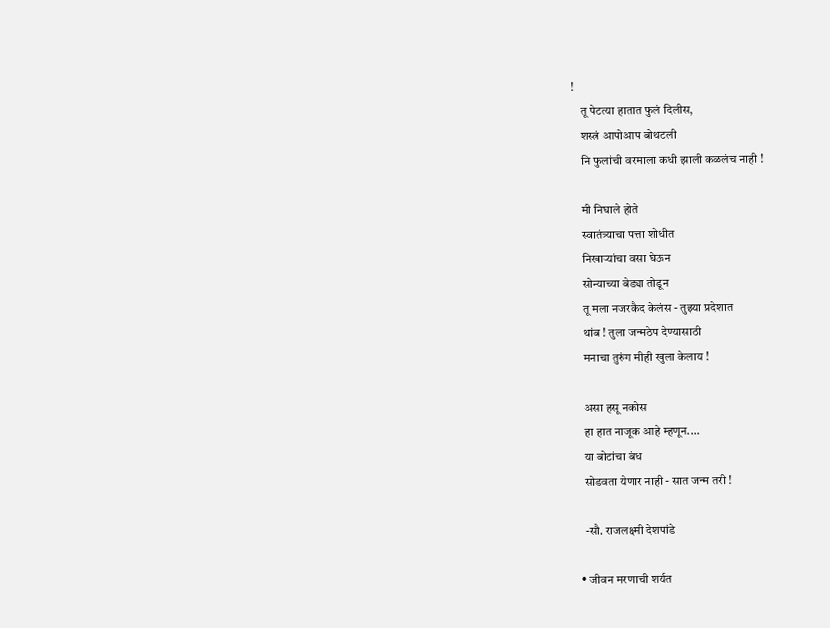!
    तू पेटत्या हातात फुलं दिलीस,
    शस्त्रं आपोआप बोथटली
    नि फुलांची वरमाला कधी झाली कळलंच नाही !

    मी निघाले होते
    स्वातंत्र्याचा पत्ता शोधीत
    निखाऱ्यांचा वसा घेऊन
    सोन्याच्या बेड्या तोडून
    तू मला नजरकैद केलंस - तुझ्या प्रदेशात
    थांब ! तुला जन्मठेप देण्यासाठी
    मनाचा तुरुंग मीही खुला केलाय !

    असा हसू नकोस
    हा हात नाजूक आहे म्हणून....
    या बोटांचा बंध
    सोडवता येणार नाही - सात जन्म तरी !

    -सौ. राजलक्ष्मी देशपांडे

  • जीवन मरणाची शर्यत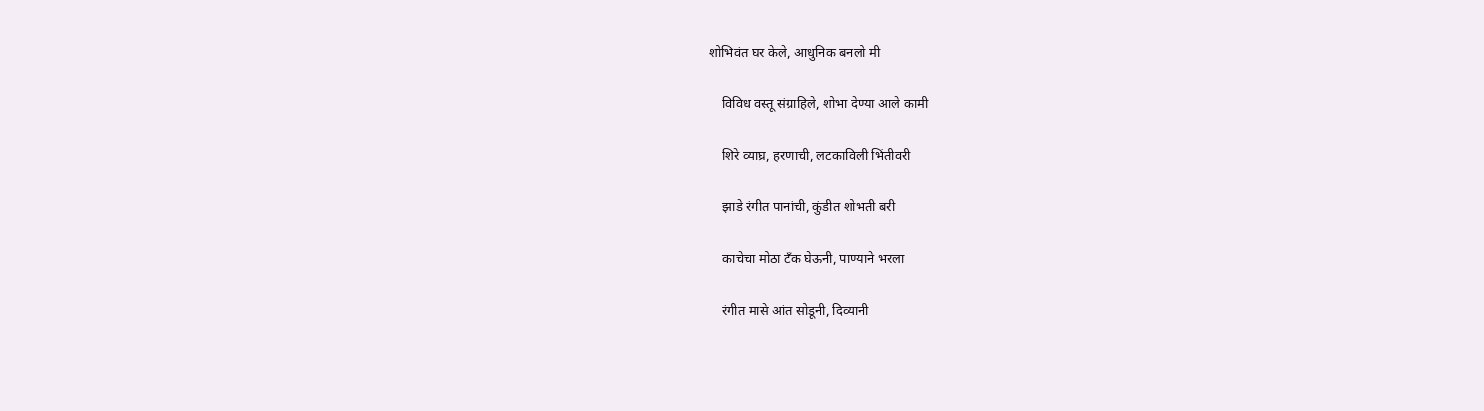शोभिवंत घर केले, आधुनिक बनलो मी

    विविध वस्तू संग्राहिले, शोभा देण्या आले कामी

    शिरे व्याघ्र, हरणाची, लटकाविली भिंतीवरी

    झाडे रंगीत पानांची, कुंडीत शोभती बरी

    काचेचा मोठा टँक घेऊनी, पाण्याने भरला

    रंगीत मासे आंत सोडूनी, दिव्यानी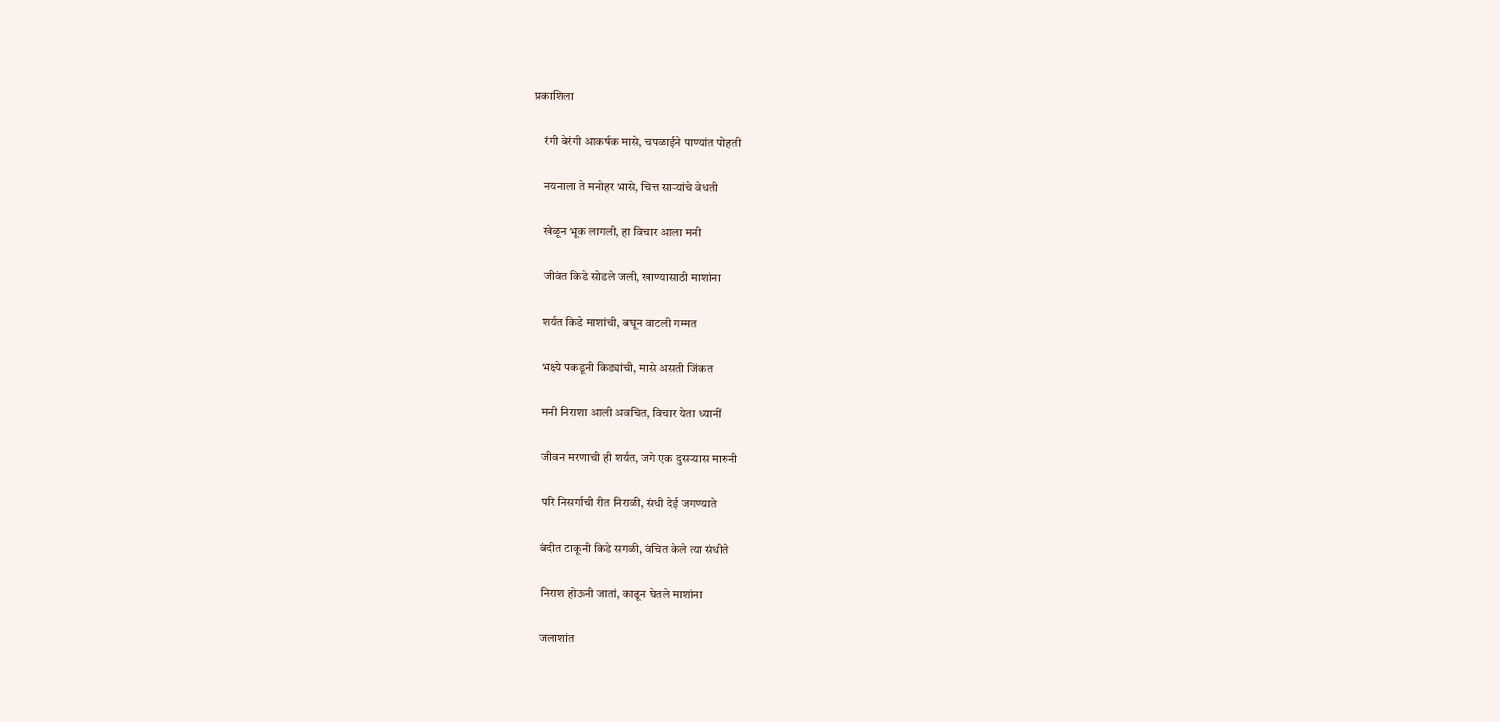प्रकाशिला

    रंगी बेरंगी आकर्षक मासे, चपळाईने पाण्यांत पोहती

    नयनाला ते मनोहर भासे, चित्त साऱ्यांचे वेधती

    खेळून भूक लागली, हा विचार आला मनी

    जीवंत किडे सोडले जली, खाण्यासाठी माशांना

    शर्यत किडे माशांची, बघून वाटली गम्मत

    भक्ष्ये पकडूनी किड्यांची, मासे असती जिंकत

    मनी निराशा आली अवचित, विचार येता ध्यानीं

    जीवन मरणाची ही शर्यत, जगे एक दुसऱ्यास मारुनी

    परि निसर्गाची रीत निराळी, संधी देई जगण्याते

    बंदीत टाकूनी किडे सगळी, वंचित केले त्या संधीते

    निराश होऊनी जातां, काढून घेतले माशांना

    जलाशांत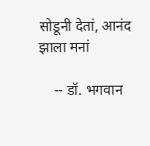सोडूनी देतां, आनंद झाला मनां

    -- डॉ. भगवान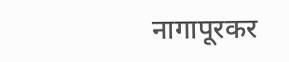नागापूरकर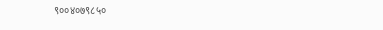९००४०७९८५०